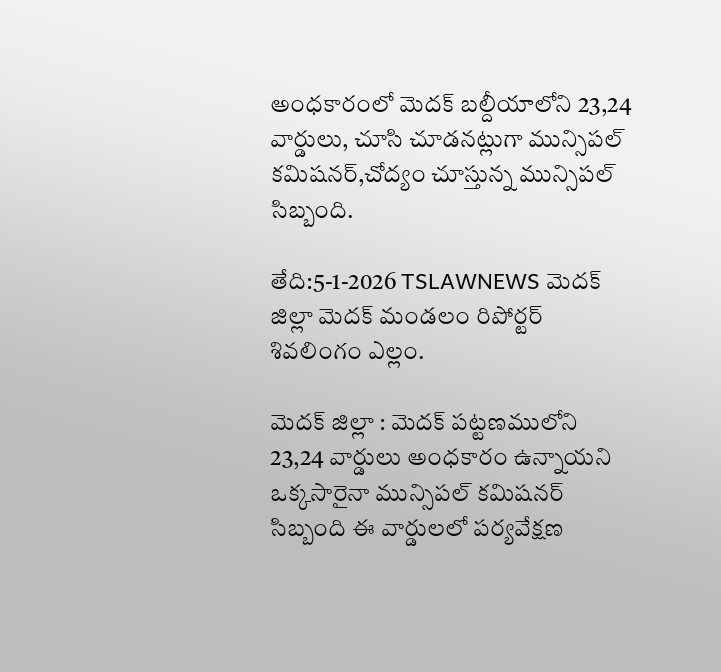అంధకారంలో మెదక్ బల్దీయాలోని 23,24 వార్డులు, చూసి చూడనట్లుగా మున్సిపల్ కమిషనర్,చోద్యం చూస్తున్న మున్సిపల్ సిబ్బంది.

తేది:5-1-2026 TSLAWNEWS మెదక్ జిల్లా మెదక్ మండలం రిపోర్టర్ శివలింగం ఎల్లం.

మెదక్ జిల్లా : మెదక్ పట్టణములోని 23,24 వార్డులు అంధకారం ఉన్నాయని ఒక్కసారైనా మున్సిపల్ కమిషనర్ సిబ్బంది ఈ వార్డులలో పర్యవేక్షణ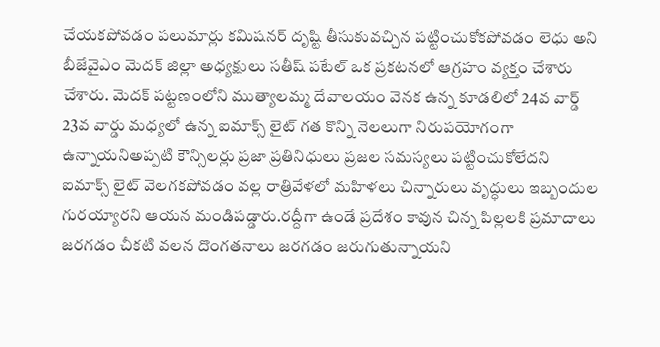చేయకపోవడం పలుమార్లు కమిషనర్ దృష్టి తీసుకువచ్చిన పట్టించుకోకపోవడం లెధు అని బీజేవైఎం మెదక్ జిల్లా అధ్యక్షులు సతీష్ పటేల్ ఒక ప్రకటనలో ఆగ్రహం వ్యక్తం చేశారు చేశారు. మెదక్ పట్టణంలోని ముత్యాలమ్మ దేవాలయం వెనక ఉన్న కూడలిలో 24వ వార్డ్ 23వ వార్డు మధ్యలో ఉన్న ఐమాక్స్ లైట్ గత కొన్ని నెలలుగా నిరుపయోగంగా ఉన్నాయనిఅప్పటి కౌన్సిలర్లు ప్రజా ప్రతినిధులు ప్రజల సమస్యలు పట్టించుకోలేదని ఐమాక్స్ లైట్ వెలగకపోవడం వల్ల రాత్రివేళలో మహిళలు చిన్నారులు వృద్ధులు ఇబ్బందుల గురయ్యారని ఆయన మండిపడ్డారు.రద్దీగా ఉండే ప్రదేశం కావున చిన్న పిల్లలకి ప్రమాదాలు జరగడం చీకటి వలన దొంగతనాలు జరగడం జరుగుతున్నాయని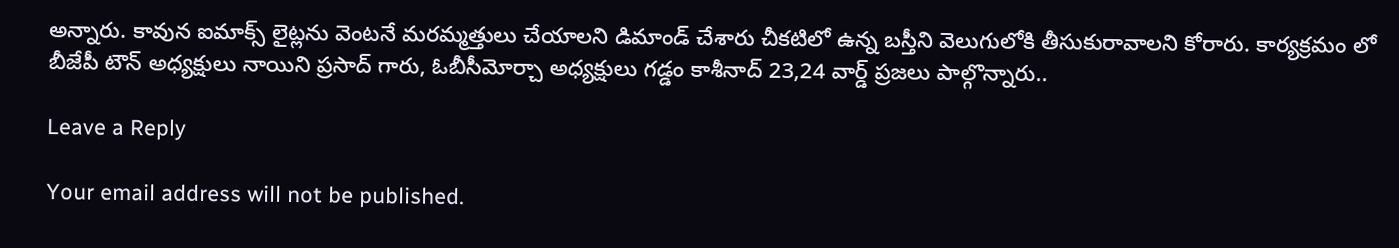అన్నారు. కావున ఐమాక్స్ లైట్లను వెంటనే మరమ్మత్తులు చేయాలని డిమాండ్ చేశారు చీకటిలో ఉన్న బస్తీని వెలుగులోకి తీసుకురావాలని కోరారు. కార్యక్రమం లో బీజేపీ టౌన్ అధ్యక్షులు నాయిని ప్రసాద్ గారు, ఓబీసీమోర్చా అధ్యక్షులు గడ్డం కాశీనాద్ 23,24 వార్డ్ ప్రజలు పాల్గొన్నారు..

Leave a Reply

Your email address will not be published.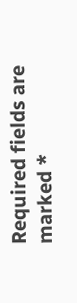Required fields are marked *